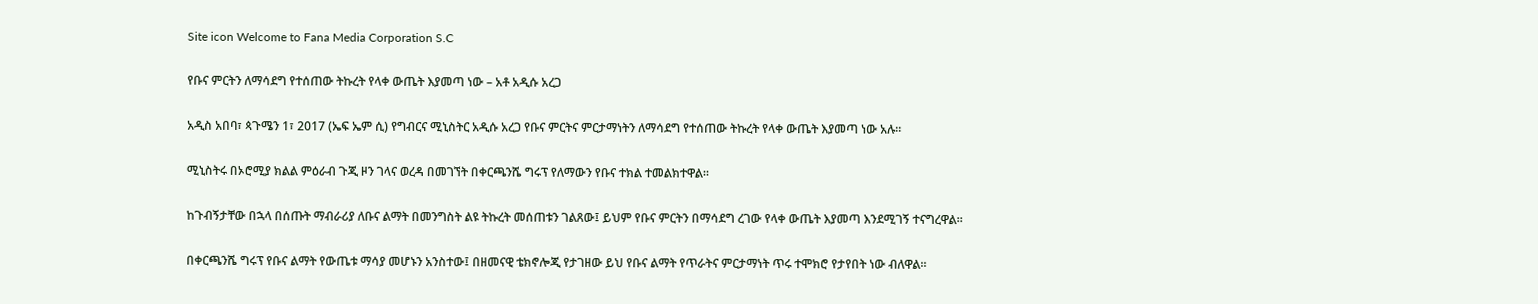Site icon Welcome to Fana Media Corporation S.C

የቡና ምርትን ለማሳደግ የተሰጠው ትኩረት የላቀ ውጤት እያመጣ ነው – አቶ አዲሱ አረጋ

አዲስ አበባ፣ ጳጉሜን 1፣ 2017 (ኤፍ ኤም ሲ) የግብርና ሚኒስትር አዲሱ አረጋ የቡና ምርትና ምርታማነትን ለማሳደግ የተሰጠው ትኩረት የላቀ ውጤት እያመጣ ነው አሉ።

ሚኒስትሩ በኦሮሚያ ክልል ምዕራብ ጉጂ ዞን ገላና ወረዳ በመገኘት በቀርጫንሼ ግሩፕ የለማውን የቡና ተክል ተመልክተዋል።

ከጉብኝታቸው በኋላ በሰጡት ማብራሪያ ለቡና ልማት በመንግስት ልዩ ትኩረት መሰጠቱን ገልጸው፤ ይህም የቡና ምርትን በማሳደግ ረገው የላቀ ውጤት እያመጣ እንደሚገኝ ተናግረዋል።

በቀርጫንሼ ግሩፕ የቡና ልማት የውጤቱ ማሳያ መሆኑን አንስተው፤ በዘመናዊ ቴክኖሎጂ የታገዘው ይህ የቡና ልማት የጥራትና ምርታማነት ጥሩ ተሞክሮ የታየበት ነው ብለዋል።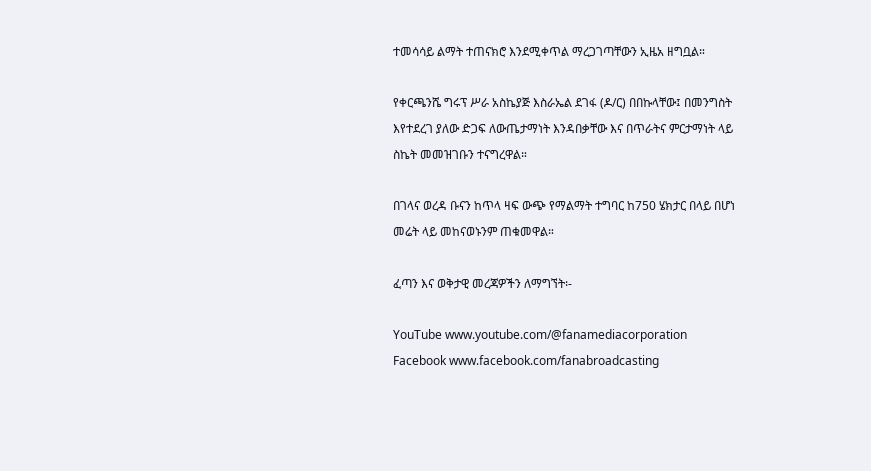ተመሳሳይ ልማት ተጠናክሮ እንደሚቀጥል ማረጋገጣቸውን ኢዜአ ዘግቧል።

የቀርጫንሼ ግሩፕ ሥራ አስኬያጅ እስራኤል ደገፋ (ዶ/ር) በበኩላቸው፤ በመንግስት እየተደረገ ያለው ድጋፍ ለውጤታማነት እንዳበቃቸው እና በጥራትና ምርታማነት ላይ ስኬት መመዝገቡን ተናግረዋል።

በገላና ወረዳ ቡናን ከጥላ ዛፍ ውጭ የማልማት ተግባር ከ750 ሄክታር በላይ በሆነ መሬት ላይ መከናወኑንም ጠቁመዋል።

ፈጣን እና ወቅታዊ መረጃዎችን ለማግኘት፡-

YouTube www.youtube.com/@fanamediacorporation
Facebook www.facebook.com/fanabroadcasting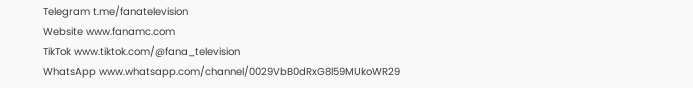Telegram t.me/fanatelevision
Website www.fanamc.com
TikTok www.tiktok.com/@fana_television
WhatsApp www.whatsapp.com/channel/0029VbB0dRxG8l59MUkoWR29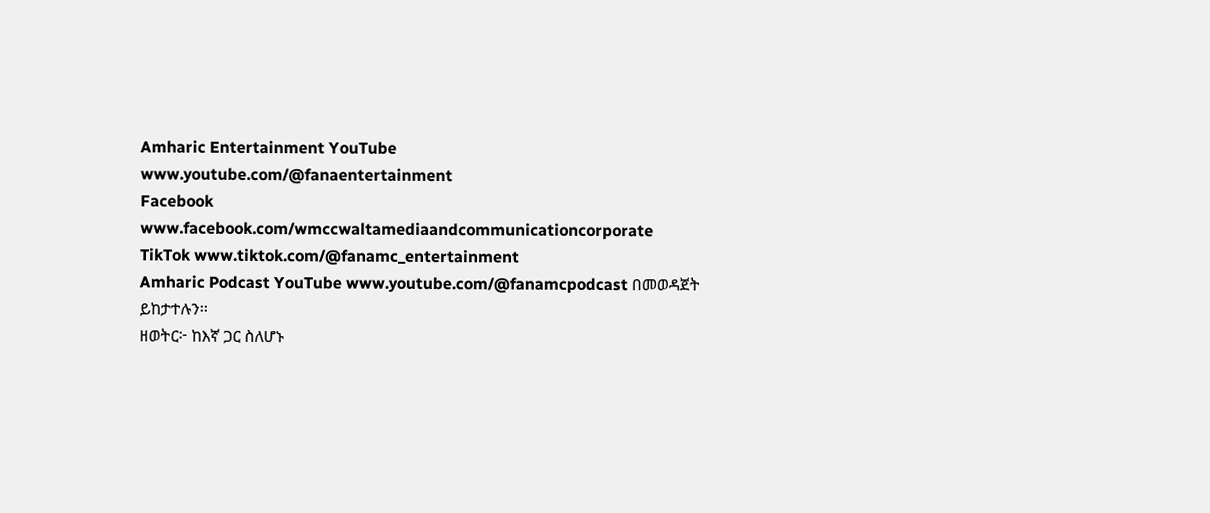Amharic Entertainment YouTube www.youtube.com/@fanaentertainment
Facebook www.facebook.com/wmccwaltamediaandcommunicationcorporate
TikTok www.tiktok.com/@fanamc_entertainment
Amharic Podcast YouTube www.youtube.com/@fanamcpodcast በመወዳጀት ይከታተሉን፡፡
ዘወትር፦ ከእኛ ጋር ስለሆኑ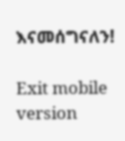እናመሰግናለን!

Exit mobile version